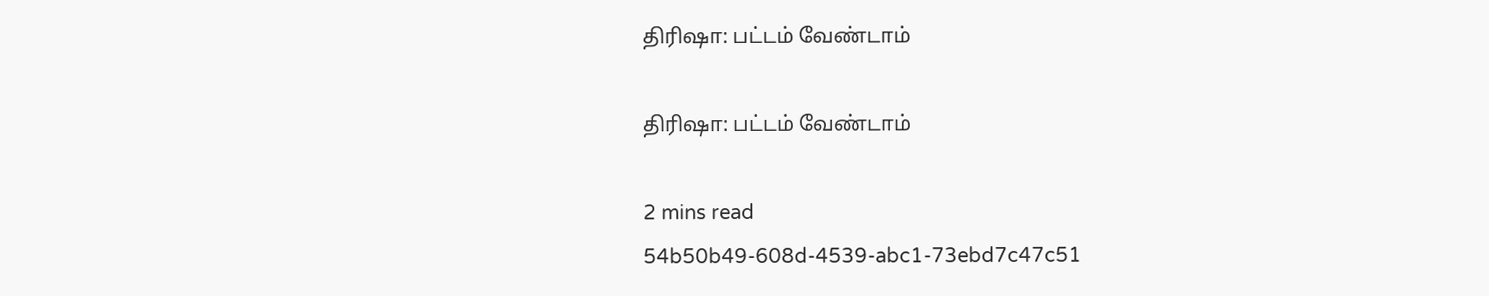திரிஷா: பட்டம் வேண்டாம்

திரிஷா: பட்டம் வேண்டாம்

2 mins read
54b50b49-608d-4539-abc1-73ebd7c47c51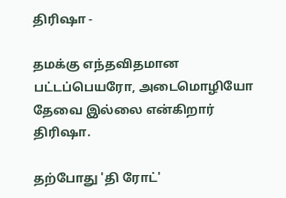திரிஷா -

தமக்கு எந்தவிதமான பட்டப்பெயரோ, அடைமொழியோ தேவை இல்லை என்கிறார் திரிஷா.

தற்போது 'தி ரோட்'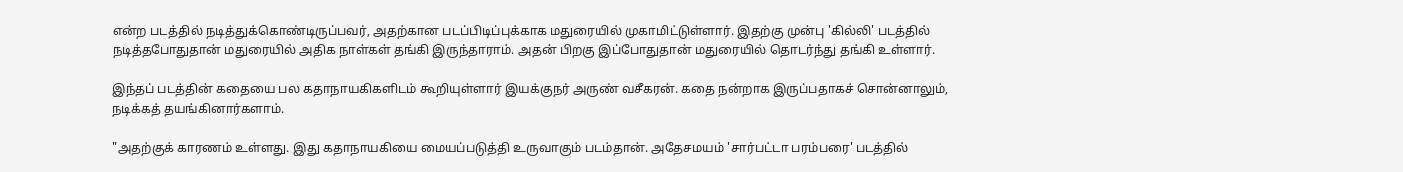என்ற படத்தில் நடித்துக்கொண்டிருப்பவர், அதற்கான படப்பிடிப்புக்காக மதுரையில் முகாமிட்டுள்ளார். இதற்கு முன்பு 'கில்லி' படத்தில் நடித்தபோதுதான் மதுரையில் அதிக நாள்கள் தங்கி இருந்தாராம். அதன் பிறகு இப்போதுதான் மதுரையில் தொடர்ந்து தங்கி உள்ளார்.

இந்தப் படத்தின் கதையை பல கதாநாயகிகளிடம் கூறியுள்ளார் இயக்குநர் அருண் வசீகரன். கதை நன்றாக இருப்பதாகச் சொன்னாலும், நடிக்கத் தயங்கினார்களாம்.

"அதற்குக் காரணம் உள்ளது. இது கதாநாயகியை மையப்படுத்தி உருவாகும் படம்தான். அதேசமயம் 'சார்பட்டா பரம்பரை' படத்தில்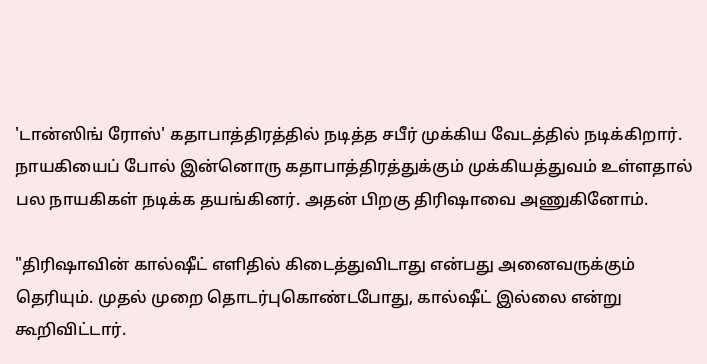'டான்ஸிங் ரோஸ்' கதாபாத்திரத்தில் நடித்த சபீர் முக்கிய வேடத்தில் நடிக்கிறார். நாயகியைப் போல் இன்னொரு கதாபாத்திரத்துக்கும் முக்கியத்துவம் உள்ளதால் பல நாயகிகள் நடிக்க தயங்கினர். அதன் பிறகு திரிஷாவை அணுகினோம்.

"திரிஷாவின் கால்ஷீட் எளிதில் கிடைத்துவிடாது என்பது அனைவருக்கும் தெரியும். முதல் முறை தொடர்புகொண்டபோது, கால்ஷீட் இல்லை என்று கூறிவிட்டார்.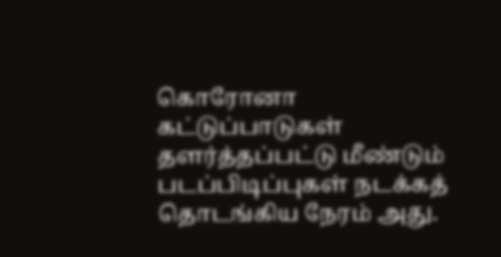கொரோனா கட்டுப்பாடுகள் தளர்த்தப்பட்டு மீண்டும் படப்பிடிப்புகள் நடக்கத் தொடங்கிய நேரம் அது.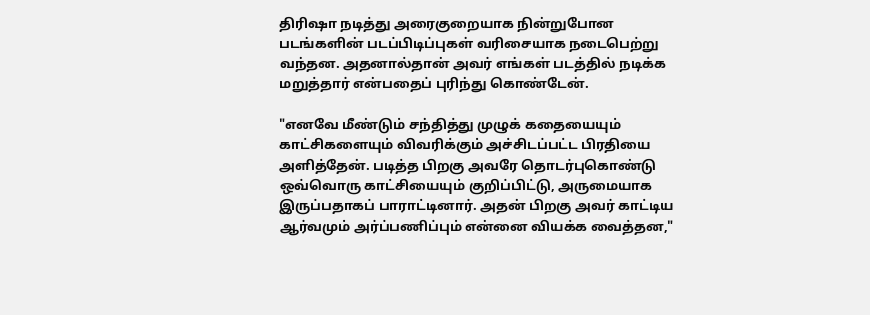திரிஷா நடித்து அரைகுறையாக நின்றுபோன படங்களின் படப்பிடிப்புகள் வரிசையாக நடைபெற்று வந்தன. அதனால்தான் அவர் எங்கள் படத்தில் நடிக்க மறுத்தார் என்பதைப் புரிந்து கொண்டேன்.

"எனவே மீண்டும் சந்தித்து முழுக் கதையையும் காட்சிகளையும் விவரிக்கும் அச்சிடப்பட்ட பிரதியை அளித்தேன். படித்த பிறகு அவரே தொடர்புகொண்டு ஒவ்வொரு காட்சியையும் குறிப்பிட்டு, அருமையாக இருப்பதாகப் பாராட்டினார். அதன் பிறகு அவர் காட்டிய ஆர்வமும் அர்ப்பணிப்பும் என்னை வியக்க வைத்தன,"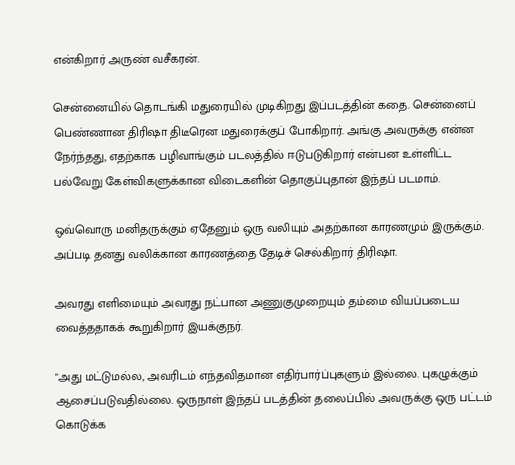என்கிறார் அருண் வசீகரன்.

சென்னையில் தொடங்கி மதுரையில் முடிகிறது இப்படத்தின் கதை. சென்னைப் பெண்ணான திரிஷா திடீரென மதுரைக்குப் போகிறார். அங்கு அவருக்கு என்ன நேர்ந்தது, எதற்காக பழிவாங்கும் படலத்தில் ஈடுபடுகிறார் என்பன உள்ளிட்ட பல்வேறு கேள்விகளுக்கான விடைகளின் தொகுப்புதான் இந்தப் படமாம்.

ஒவ்வொரு மனிதருக்கும் ஏதேனும் ஒரு வலியும் அதற்கான காரணமும் இருக்கும். அப்படி தனது வலிக்கான காரணத்தை தேடிச் செல்கிறார் திரிஷா.

அவரது எளிமையும் அவரது நட்பான அணுகுமுறையும் தம்மை வியப்படைய வைத்ததாகக் கூறுகிறார் இயக்குநர்.

"அது மட்டுமல்ல, அவரிடம் எந்தவிதமான எதிர்பார்ப்புகளும் இல்லை. புகழுக்கும் ஆசைப்படுவதில்லை. ஒருநாள் இந்தப் படத்தின் தலைப்பில் அவருக்கு ஒரு பட்டம் கொடுக்க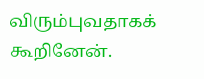விரும்புவதாகக் கூறினேன்.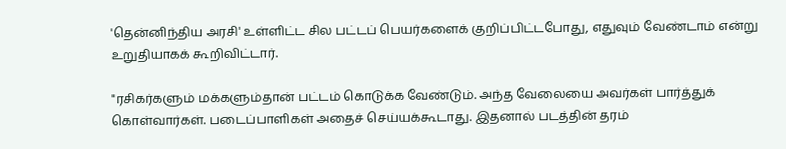'தென்னிந்திய அரசி' உள்ளிட்ட சில பட்டப் பெயர்களைக் குறிப்பிட்டபோது, எதுவும் வேண்டாம் என்று உறுதியாகக் கூறிவிட்டார்.

"ரசிகர்களும் மக்களும்தான் பட்டம் கொடுக்க வேண்டும். அந்த வேலையை அவர்கள் பார்த்துக் கொள்வார்கள். படைப்பாளிகள் அதைச் செய்யக்கூடாது. இதனால் படத்தின் தரம்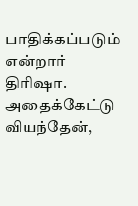பாதிக்கப்படும் என்றார் திரிஷா. அதைக்கேட்டு வியந்தேன்,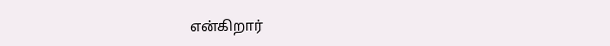என்கிறார்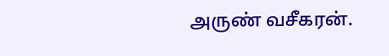அருண் வசீகரன்.